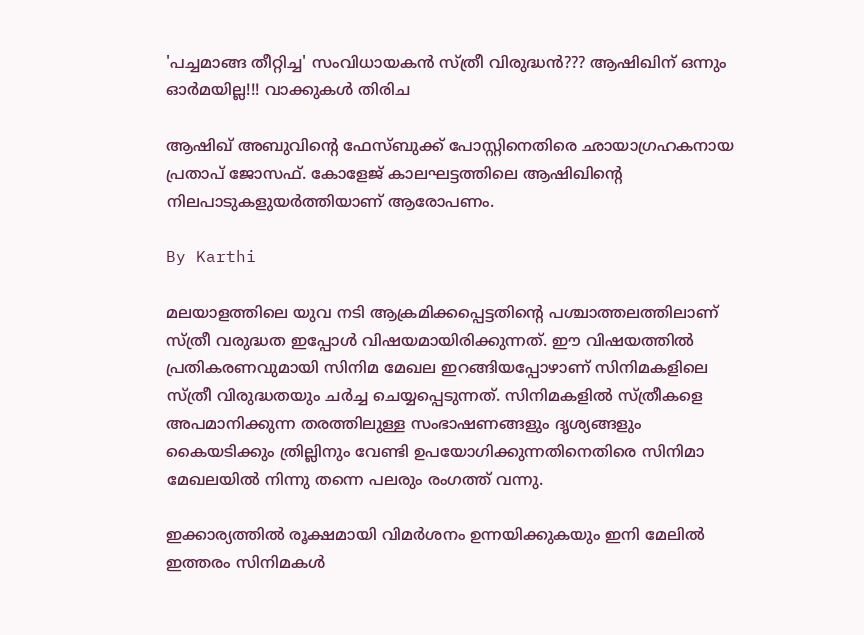'പച്ചമാങ്ങ തീറ്റിച്ച' സംവിധായകന്‍ സ്ത്രീ വിരുദ്ധന്‍??? ആഷിഖിന് ഒന്നും ഓര്‍മയില്ല!!! വാക്കുകള്‍ തിരിച

ആഷിഖ് അബുവിന്റെ ഫേസ്ബുക്ക് പോസ്റ്റിനെതിരെ ഛായാഗ്രഹകനായ പ്രതാപ് ജോസഫ്. കോളേജ് കാലഘട്ടത്തിലെ ആഷിഖിന്റെ നിലപാടുകളുയര്‍ത്തിയാണ് ആരോപണം.

By Karthi

മലയാളത്തിലെ യുവ നടി ആക്രമിക്കപ്പെട്ടതിന്റെ പശ്ചാത്തലത്തിലാണ് സ്ത്രീ വരുദ്ധത ഇപ്പോള്‍ വിഷയമായിരിക്കുന്നത്. ഈ വിഷയത്തില്‍ പ്രതികരണവുമായി സിനിമ മേഖല ഇറങ്ങിയപ്പോഴാണ് സിനിമകളിലെ സ്ത്രീ വിരുദ്ധതയും ചര്‍ച്ച ചെയ്യപ്പെടുന്നത്. സിനിമകളില്‍ സ്ത്രീകളെ അപമാനിക്കുന്ന തരത്തിലുള്ള സംഭാഷണങ്ങളും ദൃശ്യങ്ങളും കൈയടിക്കും ത്രില്ലിനും വേണ്ടി ഉപയോഗിക്കുന്നതിനെതിരെ സിനിമാ മേഖലയില്‍ നിന്നു തന്നെ പലരും രംഗത്ത് വന്നു.

ഇക്കാര്യത്തില്‍ രൂക്ഷമായി വിമര്‍ശനം ഉന്നയിക്കുകയും ഇനി മേലില്‍ ഇത്തരം സിനിമകള്‍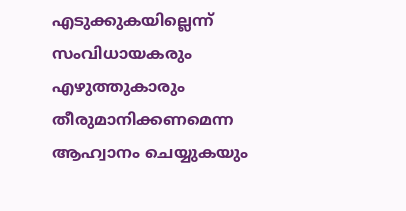എടുക്കുകയില്ലെന്ന് സംവിധായകരും എഴുത്തുകാരും തീരുമാനിക്കണമെന്ന ആഹ്വാനം ചെയ്യുകയും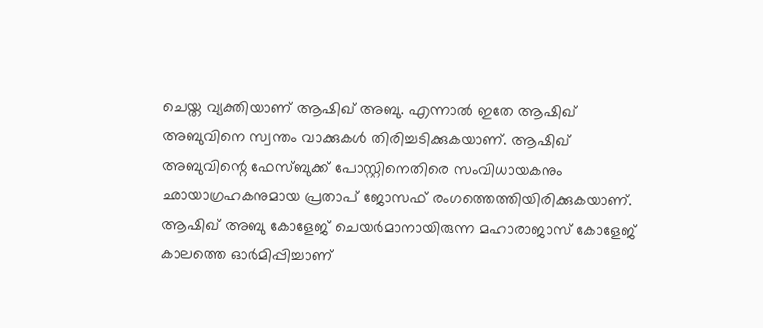ചെയ്ത വ്യക്തിയാണ് ആഷിഖ് അബു. എന്നാല്‍ ഇതേ ആഷിഖ് അബുവിനെ സ്വന്തം വാക്കുകള്‍ തിരിച്ചടിക്കുകയാണ്. ആഷിഖ് അബുവിന്റെ ഫേസ്ബുക്ക് പോസ്റ്റിനെതിരെ സംവിധായകനും ഛായാഗ്രഹകനുമായ പ്രതാപ് ജോസഫ് രംഗത്തെത്തിയിരിക്കുകയാണ്. ആഷിഖ് അബു കോളേജ് ചെയര്‍മാനായിരുന്ന മഹാരാജാസ് കോളേജ് കാലത്തെ ഓര്‍മിപ്പിച്ചാണ്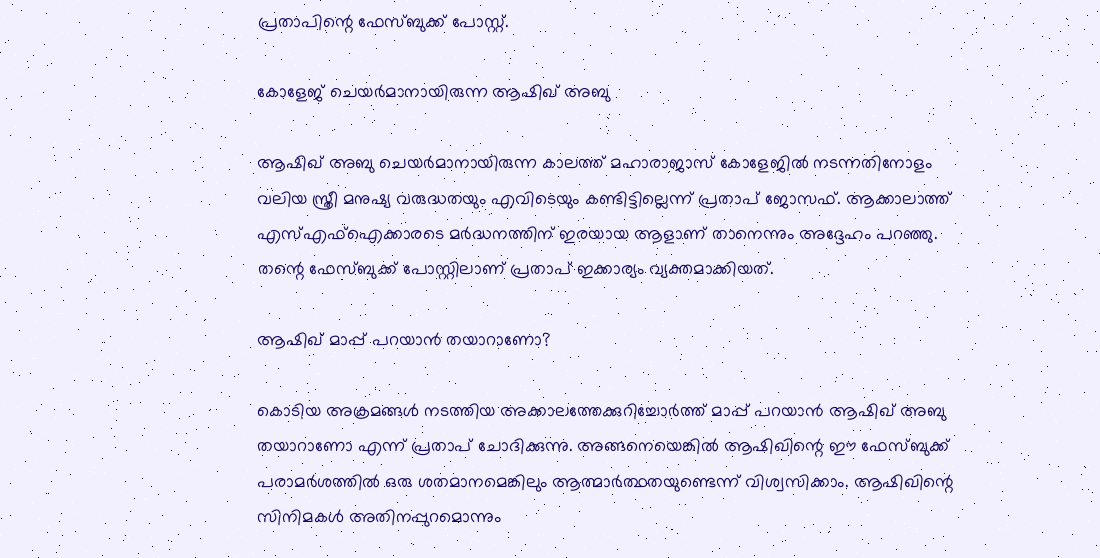പ്രതാപിന്റെ ഫേസ്ബുക്ക് പോസ്റ്റ്.

കോളേജ് ചെയര്‍മാനായിരുന്ന ആഷിഖ് അബു

ആഷിഖ് അബു ചെയര്‍മാനായിരുന്ന കാലത്ത് മഹാരാജാസ് കോളേജില്‍ നടന്നതിനോളം വലിയ സ്ത്രീ മനുഷ്യ വരുദ്ധതയും എവിടെയും കണ്ടിട്ടില്ലെന്ന് പ്രതാപ് ജോസഫ്. ആക്കാലാത്ത് എസ്എഫ്‌ഐക്കാരടെ മര്‍ദ്ധനത്തിന് ഇരയായ ആളാണ് താനെന്നും അദ്ദേഹം പറഞ്ഞു. തന്റെ ഫേസ്ബുക്ക് പോസ്റ്റിലാണ് പ്രതാപ് ഇക്കാര്യം വ്യക്തമാക്കിയത്.

ആഷിഖ് മാപ്പ് പറയാന്‍ തയാറാണോ?

കൊടിയ അക്രമങ്ങള്‍ നടത്തിയ അക്കാലത്തേക്കുറിച്ചോര്‍ത്ത് മാപ്പ് പറയാന്‍ ആഷിഖ് അബു തയാറാണോ എന്ന് പ്രതാപ് ചോദിക്കുന്നു. അങ്ങനെയെങ്കില്‍ ആഷിഖിന്റെ ഈ ഫേസ്ബുക്ക് പരാമര്‍ശത്തില്‍ ഒരു ശതമാനമെങ്കിലും ആത്മാര്‍ത്ഥതയുണ്ടെന്ന് വിശ്വസിക്കാം. ആഷിഖിന്റെ സിനിമകള്‍ അതിനപ്പുറമൊന്നും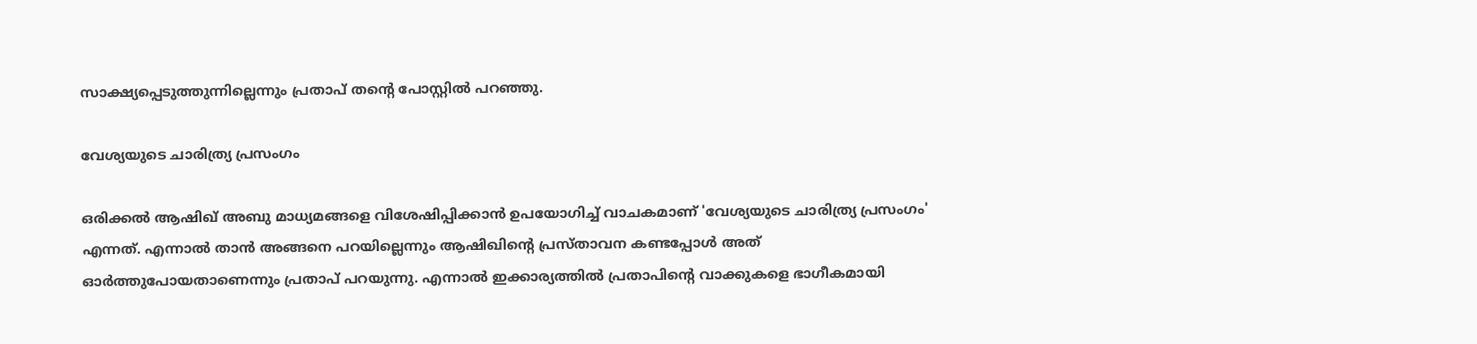സാക്ഷ്യപ്പെടുത്തുന്നില്ലെന്നും പ്രതാപ് തന്റെ പോസ്റ്റില്‍ പറഞ്ഞു.

വേശ്യയുടെ ചാരിത്ര്യ പ്രസംഗം

ഒരിക്കല്‍ ആഷിഖ് അബു മാധ്യമങ്ങളെ വിശേഷിപ്പിക്കാന്‍ ഉപയോഗിച്ച് വാചകമാണ് 'വേശ്യയുടെ ചാരിത്ര്യ പ്രസംഗം' എന്നത്. എന്നാല്‍ താന്‍ അങ്ങനെ പറയില്ലെന്നും ആഷിഖിന്റെ പ്രസ്താവന കണ്ടപ്പോള്‍ അത് ഓര്‍ത്തുപോയതാണെന്നും പ്രതാപ് പറയുന്നു. എന്നാല്‍ ഇക്കാര്യത്തില്‍ പ്രതാപിന്റെ വാക്കുകളെ ഭാഗീകമായി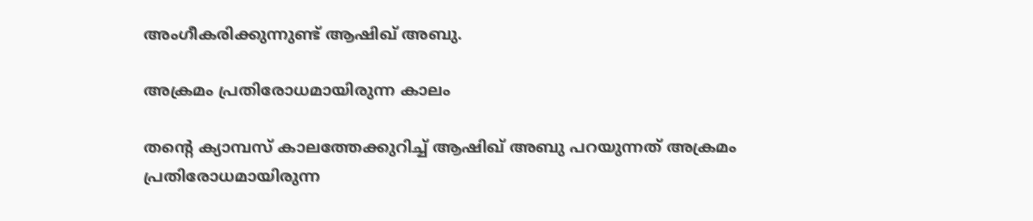അംഗീകരിക്കുന്നുണ്ട് ആഷിഖ് അബു.

അക്രമം പ്രതിരോധമായിരുന്ന കാലം

തന്റെ ക്യാമ്പസ് കാലത്തേക്കുറിച്ച് ആഷിഖ് അബു പറയുന്നത് അക്രമം പ്രതിരോധമായിരുന്ന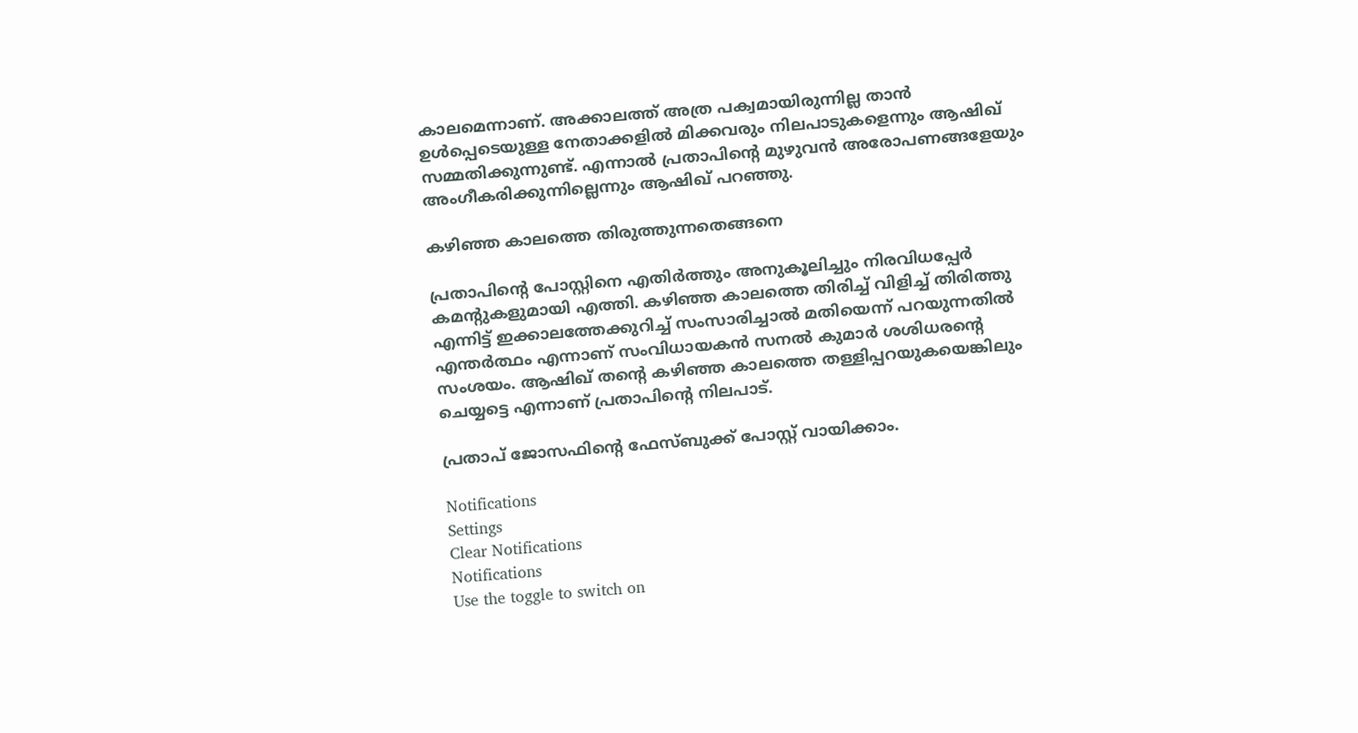കാലമെന്നാണ്. അക്കാലത്ത് അത്ര പക്വമായിരുന്നില്ല താന്‍ ഉള്‍പ്പെടെയുള്ള നേതാക്കളില്‍ മിക്കവരും നിലപാടുകളെന്നും ആഷിഖ് സമ്മതിക്കുന്നുണ്ട്. എന്നാല്‍ പ്രതാപിന്റെ മുഴുവന്‍ അരോപണങ്ങളേയും അംഗീകരിക്കുന്നില്ലെന്നും ആഷിഖ് പറഞ്ഞു.

കഴിഞ്ഞ കാലത്തെ തിരുത്തുന്നതെങ്ങനെ

പ്രതാപിന്റെ പോസ്റ്റിനെ എതിര്‍ത്തും അനുകൂലിച്ചും നിരവിധപ്പേര്‍ കമന്റുകളുമായി എത്തി. കഴിഞ്ഞ കാലത്തെ തിരിച്ച് വിളിച്ച് തിരിത്തു എന്നിട്ട് ഇക്കാലത്തേക്കുറിച്ച് സംസാരിച്ചാല്‍ മതിയെന്ന് പറയുന്നതില്‍ എന്തര്‍ത്ഥം എന്നാണ് സംവിധായകന്‍ സനല്‍ കുമാര്‍ ശശിധരന്റെ സംശയം. ആഷിഖ് തന്റെ കഴിഞ്ഞ കാലത്തെ തള്ളിപ്പറയുകയെങ്കിലും ചെയ്യട്ടെ എന്നാണ് പ്രതാപിന്റെ നിലപാട്.

പ്രതാപ് ജോസഫിന്റെ ഫേസ്ബുക്ക് പോസ്റ്റ് വായിക്കാം.

Notifications
Settings
Clear Notifications
Notifications
Use the toggle to switch on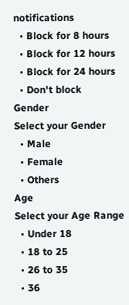notifications
  • Block for 8 hours
  • Block for 12 hours
  • Block for 24 hours
  • Don't block
Gender
Select your Gender
  • Male
  • Female
  • Others
Age
Select your Age Range
  • Under 18
  • 18 to 25
  • 26 to 35
  • 36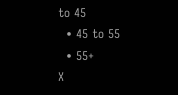to 45
  • 45 to 55
  • 55+
X